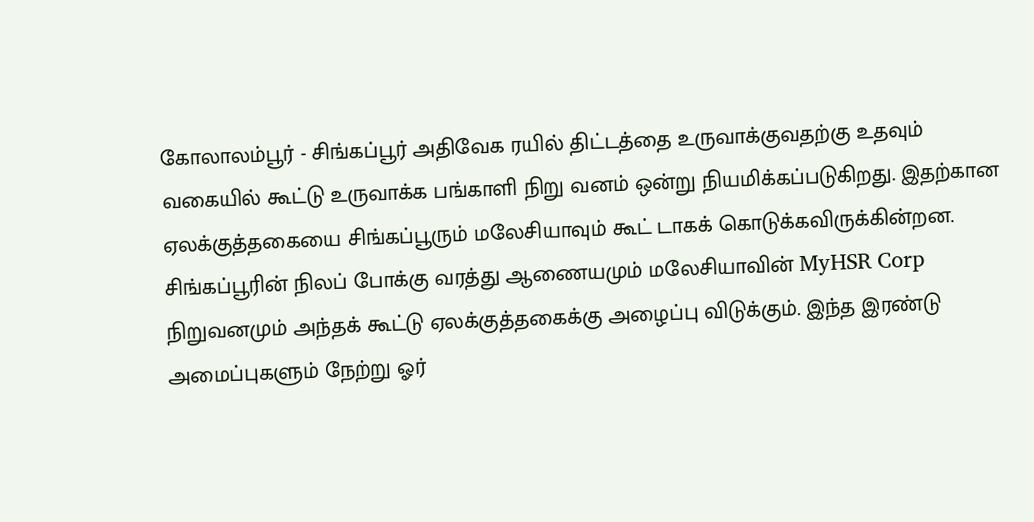கோலாலம்பூர் - சிங்கப்பூர் அதிவேக ரயில் திட்டத்தை உருவாக்குவதற்கு உதவும் வகையில் கூட்டு உருவாக்க பங்காளி நிறு வனம் ஒன்று நியமிக்கப்படுகிறது. இதற்கான ஏலக்குத்தகையை சிங்கப்பூரும் மலேசியாவும் கூட் டாகக் கொடுக்கவிருக்கின்றன. சிங்கப்பூரின் நிலப் போக்கு வரத்து ஆணையமும் மலேசியாவின் MyHSR Corp நிறுவனமும் அந்தக் கூட்டு ஏலக்குத்தகைக்கு அழைப்பு விடுக்கும். இந்த இரண்டு அமைப்புகளும் நேற்று ஓர்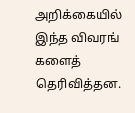அறிக்கையில் இந்த விவரங் களைத் தெரிவித்தன.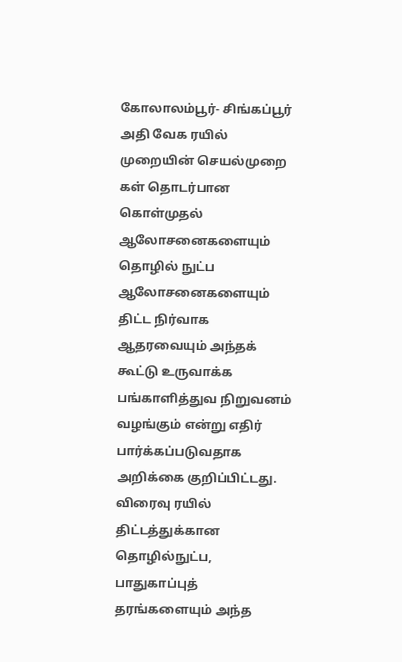கோலாலம்பூர்- சிங்கப்பூர் அதி வேக ரயில் முறையின் செயல்முறை கள் தொடர்பான கொள்முதல் ஆலோசனைகளையும் தொழில் நுட்ப ஆலோசனைகளையும் திட்ட நிர்வாக ஆதரவையும் அந்தக் கூட்டு உருவாக்க பங்காளித்துவ நிறுவனம் வழங்கும் என்று எதிர் பார்க்கப்படுவதாக அறிக்கை குறிப்பிட்டது. விரைவு ரயில் திட்டத்துக்கான தொழில்நுட்ப, பாதுகாப்புத் தரங்களையும் அந்த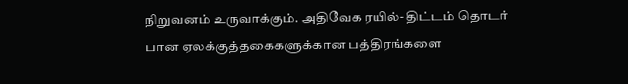நிறுவனம் உருவாக்கும். அதிவேக ரயில்- திட்டம் தொடர் பான ஏலக்குத்தகைகளுக்கான பத்திரங்களை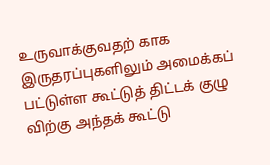உருவாக்குவதற் காக இருதரப்புகளிலும் அமைக்கப் பட்டுள்ள கூட்டுத் திட்டக் குழு விற்கு அந்தக் கூட்டு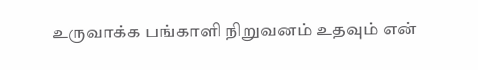உருவாக்க பங்காளி நிறுவனம் உதவும் என்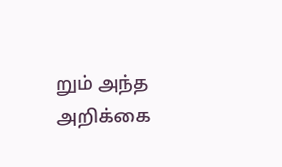றும் அந்த அறிக்கை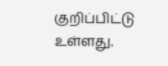குறிப்பிட்டு உள்ளது.